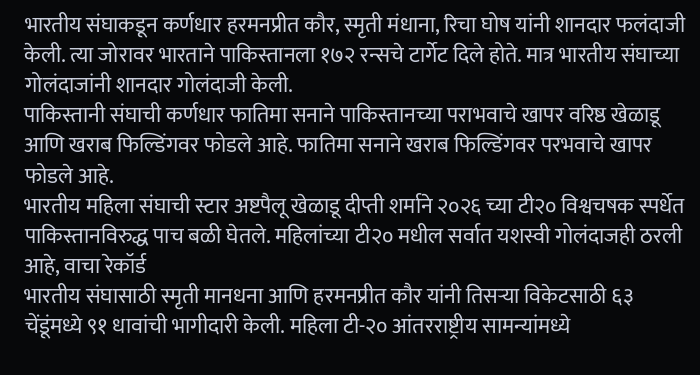भारतीय संघाकडून कर्णधार हरमनप्रीत कौर, स्मृती मंधाना, रिचा घोष यांनी शानदार फलंदाजी केली. त्या जोरावर भारताने पाकिस्तानला १७२ रन्सचे टार्गेट दिले होते. मात्र भारतीय संघाच्या गोलंदाजांनी शानदार गोलंदाजी केली.
पाकिस्तानी संघाची कर्णधार फातिमा सनाने पाकिस्तानच्या पराभवाचे खापर वरिष्ठ खेळाडू आणि खराब फिल्डिंगवर फोडले आहे. फातिमा सनाने खराब फिल्डिंगवर परभवाचे खापर फोडले आहे.
भारतीय महिला संघाची स्टार अष्टपैलू खेळाडू दीप्ती शर्माने २०२६ च्या टी२० विश्वचषक स्पर्धेत पाकिस्तानविरुद्ध पाच बळी घेतले. महिलांच्या टी२० मधील सर्वात यशस्वी गोलंदाजही ठरली आहे, वाचा रेकॉर्ड
भारतीय संघासाठी स्मृती मानधना आणि हरमनप्रीत कौर यांनी तिसऱ्या विकेटसाठी ६३ चेंडूंमध्ये ९१ धावांची भागीदारी केली. महिला टी-२० आंतरराष्ट्रीय सामन्यांमध्ये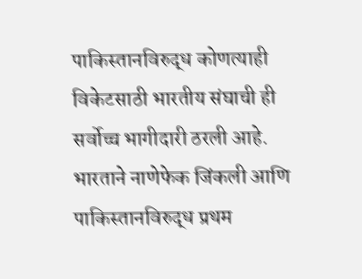पाकिस्तानविरुद्ध कोणत्याही विकेटसाठी भारतीय संघाची ही सर्वोच्च भागीदारी ठरली आहे.
भारताने नाणेफेक जिंकली आणि पाकिस्तानविरुद्ध प्रथम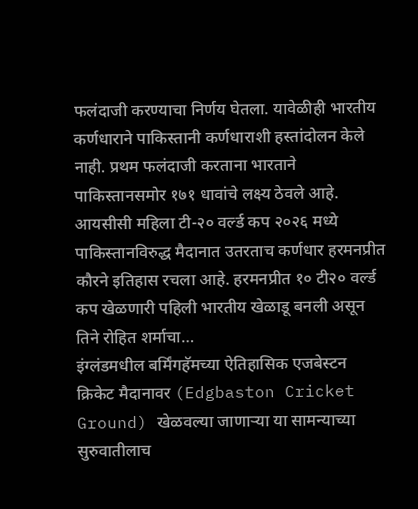फलंदाजी करण्याचा निर्णय घेतला. यावेळीही भारतीय कर्णधाराने पाकिस्तानी कर्णधाराशी हस्तांदोलन केले नाही. प्रथम फलंदाजी करताना भारताने पाकिस्तानसमोर १७१ धावांचे लक्ष्य ठेवले आहे.
आयसीसी महिला टी-२० वर्ल्ड कप २०२६ मध्ये पाकिस्तानविरुद्ध मैदानात उतरताच कर्णधार हरमनप्रीत कौरने इतिहास रचला आहे. हरमनप्रीत १० टी२० वर्ल्ड कप खेळणारी पहिली भारतीय खेळाडू बनली असून तिने रोहित शर्माचा…
इंग्लंडमधील बर्मिंगहॅमच्या ऐतिहासिक एजबेस्टन क्रिकेट मैदानावर (Edgbaston Cricket Ground) खेळवल्या जाणाऱ्या या सामन्याच्या सुरुवातीलाच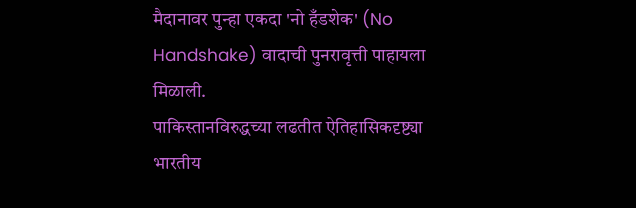मैदानावर पुन्हा एकदा 'नो हँडशेक' (No Handshake) वादाची पुनरावृत्ती पाहायला मिळाली.
पाकिस्तानविरुद्धच्या लढतीत ऐतिहासिकदृष्ट्या भारतीय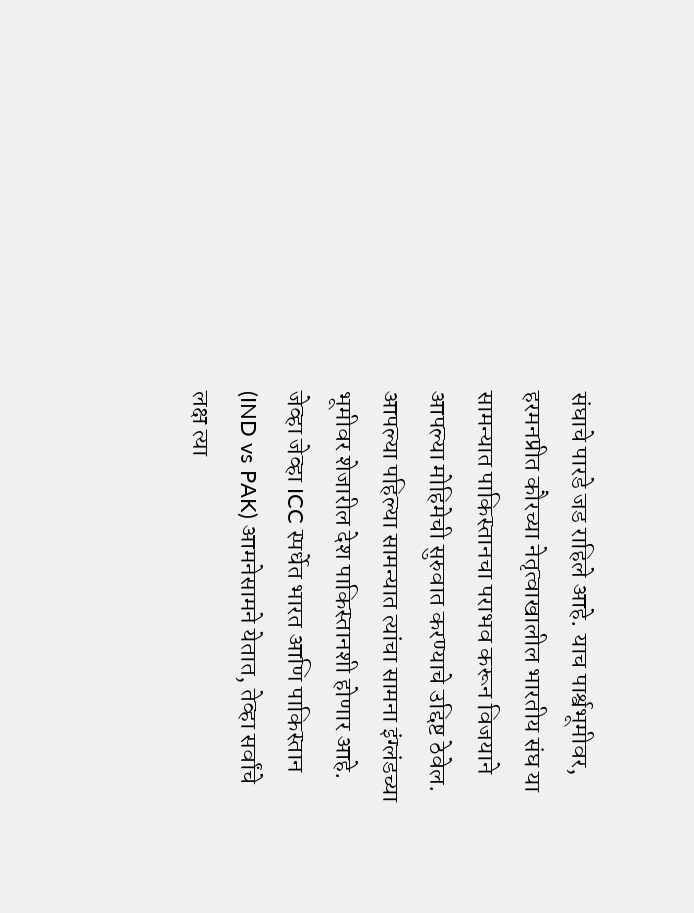संघाचे पारडे जड राहिले आहे. याच पार्श्वभूमीवर, हरमनप्रीत कौरच्या नेतृत्वाखालील भारतीय संघ या सामन्यात पाकिस्तानचा पराभव करून विजयाने आपल्या मोहिमेची सुरुवात करण्याचे उद्दिष्ट ठेवेल.
आपल्या पहिल्या सामन्यात त्यांचा सामना इंग्लंडच्या भूमीवर शेजारील देश पाकिस्तानशी होणार आहे. जेव्हा जेव्हा ICC स्पर्धेत भारत आणि पाकिस्तान (IND vs PAK) आमनेसामने येतात, तेव्हा सर्वांचे लक्ष त्या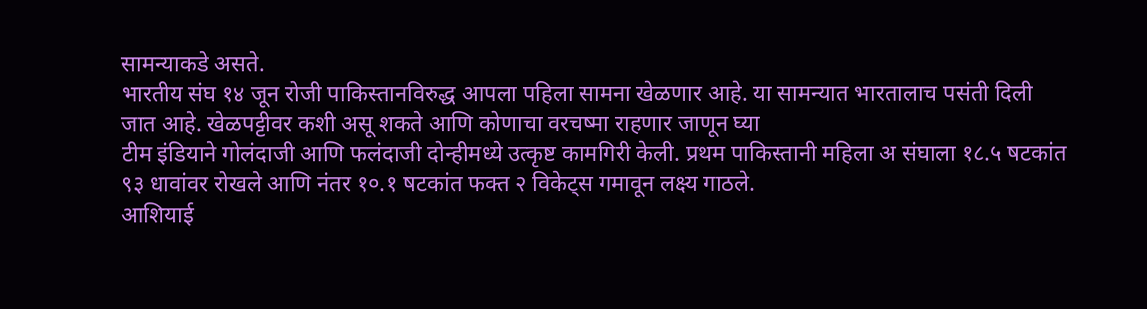सामन्याकडे असते.
भारतीय संघ १४ जून रोजी पाकिस्तानविरुद्ध आपला पहिला सामना खेळणार आहे. या सामन्यात भारतालाच पसंती दिली जात आहे. खेळपट्टीवर कशी असू शकते आणि कोणाचा वरचष्मा राहणार जाणून घ्या
टीम इंडियाने गोलंदाजी आणि फलंदाजी दोन्हीमध्ये उत्कृष्ट कामगिरी केली. प्रथम पाकिस्तानी महिला अ संघाला १८.५ षटकांत ९३ धावांवर रोखले आणि नंतर १०.१ षटकांत फक्त २ विकेट्स गमावून लक्ष्य गाठले.
आशियाई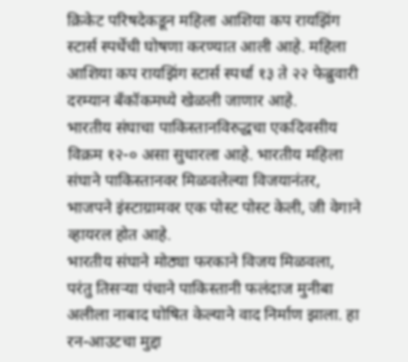क्रिकेट परिषदेकडून महिला आशिया कप रायझिंग स्टार्स स्पर्धेची घोषणा करण्यात आली आहे. महिला आशिया कप रायझिंग स्टार्स स्पर्धा १३ ते २२ फेब्रुवारी दरम्यान बँकॉकमध्ये खेळली जाणार आहे.
भारतीय संघाचा पाकिस्तानविरुद्धचा एकदिवसीय विक्रम १२-० असा सुधारला आहे. भारतीय महिला संघाने पाकिस्तानवर मिळवलेल्या विजयानंतर, भाजपने इंस्टाग्रामवर एक पोस्ट पोस्ट केली, जी वेगाने व्हायरल होत आहे.
भारतीय संघाने मोठ्या फरकाने विजय मिळवला, परंतु तिसऱ्या पंचाने पाकिस्तानी फलंदाज मुनीबा अलीला नाबाद घोषित केल्याने वाद निर्माण झाला. हा रन-आउटचा मुद्दा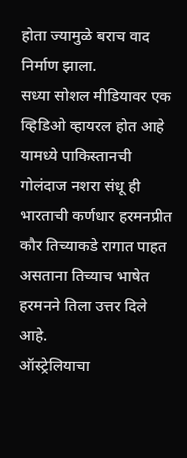होता ज्यामुळे बराच वाद निर्माण झाला.
सध्या सोशल मीडियावर एक व्हिडिओ व्हायरल होत आहे यामध्ये पाकिस्तानची गोलंदाज नशरा संधू ही भारताची कर्णधार हरमनप्रीत कौर तिच्याकडे रागात पाहत असताना तिच्याच भाषेत हरमनने तिला उत्तर दिले आहे.
ऑस्ट्रेलियाचा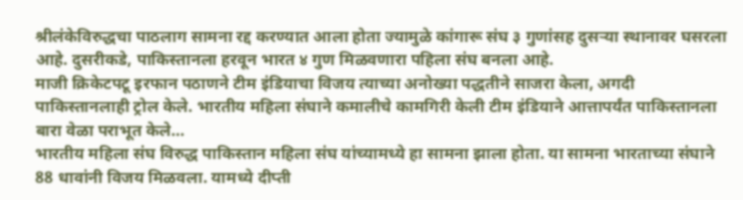श्रीलंकेविरुद्धचा पाठलाग सामना रद्द करण्यात आला होता ज्यामुळे कांगारू संघ ३ गुणांसह दुसऱ्या स्थानावर घसरला आहे. दुसरीकडे, पाकिस्तानला हरवून भारत ४ गुण मिळवणारा पहिला संघ बनला आहे.
माजी क्रिकेटपटू इरफान पठाणने टीम इंडियाचा विजय त्याच्या अनोख्या पद्धतीने साजरा केला, अगदी पाकिस्तानलाही ट्रोल केले. भारतीय महिला संघाने कमालीचे कामगिरी केली टीम इंडियाने आत्तापर्यंत पाकिस्तानला बारा वेळा पराभूत केले…
भारतीय महिला संघ विरुद्ध पाकिस्तान महिला संघ यांच्यामध्ये हा सामना झाला होता. या सामना भारताच्या संघाने 88 धावांनी विजय मिळवला. यामध्ये दीप्ती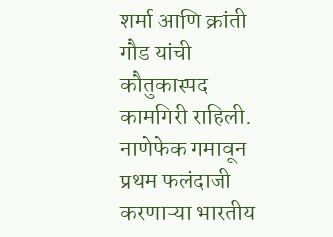शर्मा आणि क्रांती गौड यांची कौतुकास्पद कामगिरी राहिली.
नाणेफेक गमावून प्रथम फलंदाजी करणाऱ्या भारतीय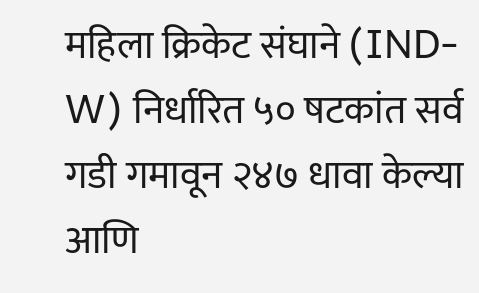महिला क्रिकेट संघाने (IND-W) निर्धारित ५० षटकांत सर्व गडी गमावून २४७ धावा केल्या आणि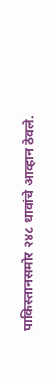पाकिस्तानसमोर २४८ धावांचे आव्हान ठेवले.